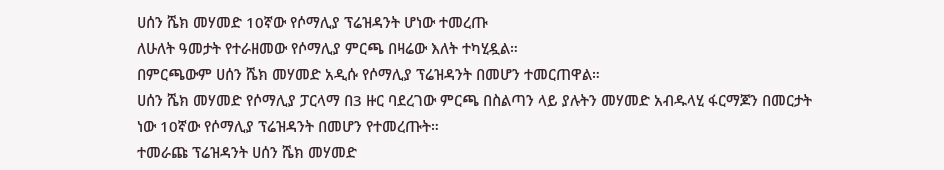ሀሰን ሼክ መሃመድ 10ኛው የሶማሊያ ፕሬዝዳንት ሆነው ተመረጡ
ለሁለት ዓመታት የተራዘመው የሶማሊያ ምርጫ በዛሬው እለት ተካሂዷል።
በምርጫውም ሀሰን ሼክ መሃመድ አዲሱ የሶማሊያ ፕሬዝዳንት በመሆን ተመርጠዋል።
ሀሰን ሼክ መሃመድ የሶማሊያ ፓርላማ በ3 ዙር ባደረገው ምርጫ በስልጣን ላይ ያሉትን መሃመድ አብዱላሂ ፋርማጆን በመርታት ነው 10ኛው የሶማሊያ ፕሬዝዳንት በመሆን የተመረጡት።
ተመራጩ ፕሬዝዳንት ሀሰን ሼክ መሃመድ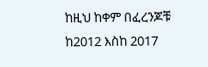ከዚህ ከቀም በፈረንጆቹ ከ2012 እስከ 2017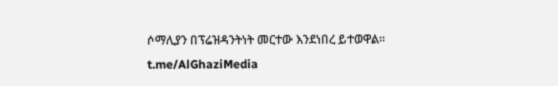ሶማሊያን በፕሬዝዳንትነት መርተው እንደነበረ ይተወዋል።
t.me/AlGhaziMedia